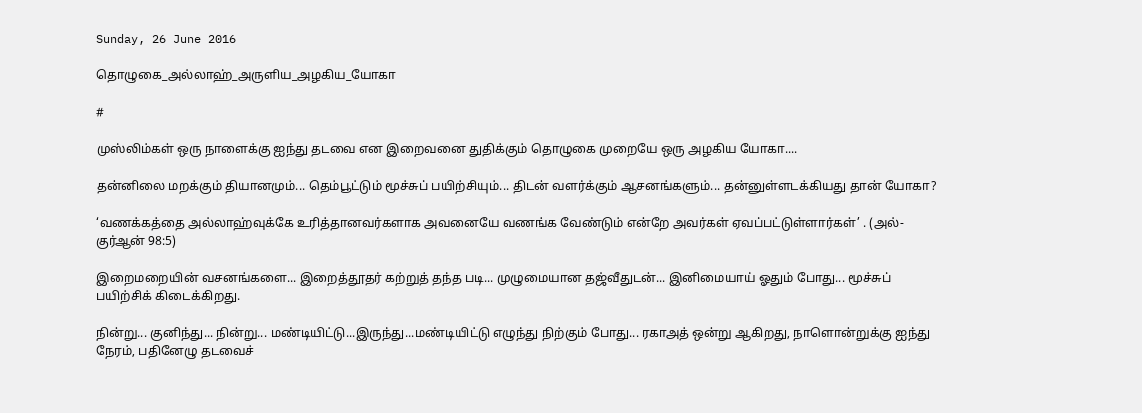Sunday, 26 June 2016

தொழுகை_அல்லாஹ்_அருளிய_அழகிய_யோகா

#

முஸ்லிம்கள் ஒரு நாளைக்கு ஐந்து தடவை என இறைவனை துதிக்கும் தொழுகை முறையே ஒரு அழகிய யோகா....

தன்னிலை மறக்கும் தியானமும்... தெம்பூட்டும் மூச்சுப் பயிற்சியும்... திடன் வளர்க்கும் ஆசனங்களும்... தன்னுள்ளடக்கியது தான் யோகா?

‘வணக்கத்தை அல்லாஹ்வுக்கே உரித்தானவர்களாக அவனையே வணங்க வேண்டும் என்றே அவர்கள் ஏவப்பட்டுள்ளார்கள்’ . (அல்-குர்ஆன் 98:5)

இறைமறையின் வசனங்களை... இறைத்தூதர் கற்றுத் தந்த படி... முழுமையான தஜ்வீதுடன்... இனிமையாய் ஓதும் போது... மூச்சுப் பயிற்சிக் கிடைக்கிறது.

நின்று... குனிந்து... நின்று... மண்டியிட்டு...இருந்து...மண்டியிட்டு எழுந்து நிற்கும் போது... ரகாஅத் ஒன்று ஆகிறது, நாளொன்றுக்கு ஐந்து நேரம், பதினேழு தடவைச்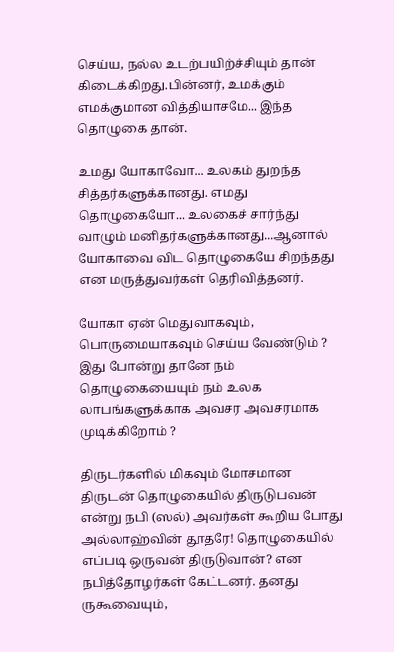செய்ய, நல்ல உடற்பயிற்ச்சியும் தான் கிடைக்கிறது.பின்னர், உமக்கும் எமக்குமான வித்தியாசமே... இந்த தொழுகை தான்.

உமது யோகாவோ... உலகம் துறந்த சித்தர்களுக்கானது. எமது தொழுகையோ... உலகைச் சார்ந்து வாழும் மனிதர்களுக்கானது...ஆனால் யோகாவை விட தொழுகையே சிறந்தது என மருத்துவர்கள் தெரிவித்தனர்.

யோகா ஏன் மெதுவாகவும், பொருமையாகவும் செய்ய வேண்டும் ? இது போன்று தானே நம் தொழுகையையும் நம் உலக லாபங்களுக்காக அவசர அவசரமாக முடிக்கிறோம் ?

திருடர்களில் மிகவும் மோசமான திருடன் தொழுகையில் திருடுபவன் என்று நபி (ஸல்) அவர்கள் கூறிய போது அல்லாஹ்வின் தூதரே! தொழுகையில் எப்படி ஒருவன் திருடுவான்? என நபித்தோழர்கள் கேட்டனர். தனது ருகூவையும்,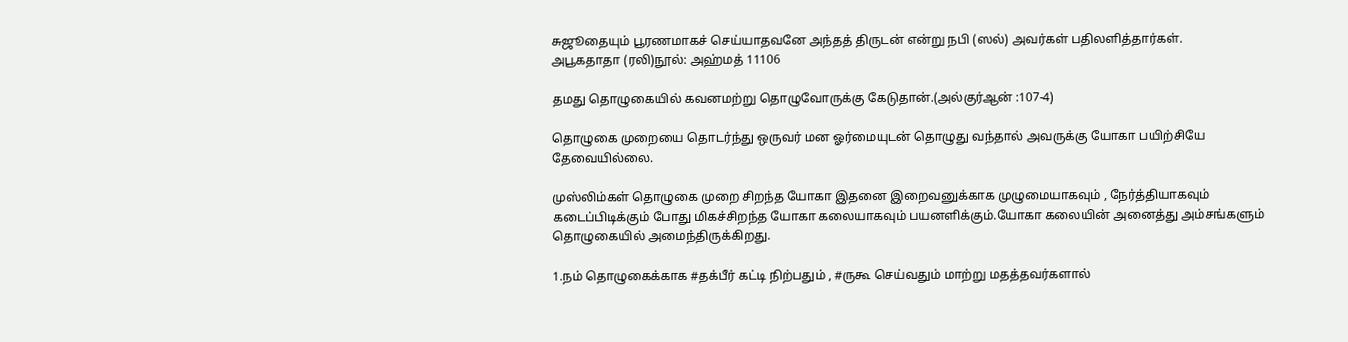சுஜூதையும் பூரணமாகச் செய்யாதவனே அந்தத் திருடன் என்று நபி (ஸல்) அவர்கள் பதிலளித்தார்கள்.
அபூகதாதா (ரலி)நூல்: அஹ்மத் 11106

தமது தொழுகையில் கவனமற்று தொழுவோருக்கு கேடுதான்.(அல்குர்ஆன் :107-4)

தொழுகை முறையை தொடர்ந்து ஒருவர் மன ஓர்மையுடன் தொழுது வந்தால் அவருக்கு யோகா பயிற்சியே தேவையில்லை.

முஸ்லிம்கள் தொழுகை முறை சிறந்த யோகா இதனை இறைவனுக்காக முழுமையாகவும் , நேர்த்தியாகவும் கடைப்பிடிக்கும் போது மிகச்சிறந்த யோகா கலையாகவும் பயனளிக்கும்.யோகா கலையின் அனைத்து அம்சங்களும் தொழுகையில் அமைந்திருக்கிறது.

1.நம் தொழுகைக்காக #தக்பீர் கட்டி நிற்பதும் , #ருகூ செய்வதும் மாற்று மதத்தவர்களால்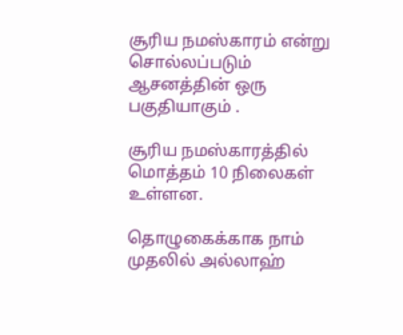சூரிய நமஸ்காரம் என்று சொல்லப்படும் ஆசனத்தின் ஒரு பகுதியாகும் .

சூரிய நமஸ்காரத்தில் மொத்தம் 10 நிலைகள் உள்ளன.

தொழுகைக்காக நாம் முதலில் அல்லாஹ்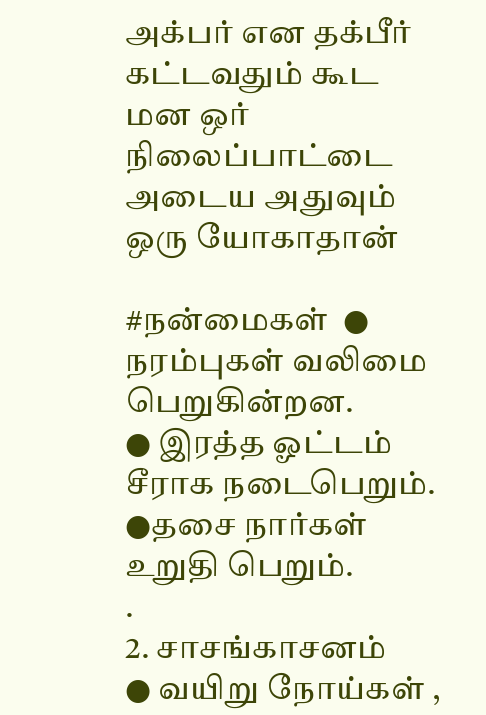அக்பர் என தக்பீர் கட்டவதும் கூட மன ஒர் நிலைப்பாட்டை அடைய அதுவும் ஒரு யோகாதான்

#நன்மைகள்  ● நரம்புகள் வலிமை பெறுகின்றன.
● இரத்த ஓட்டம் சீராக நடைபெறும்.
●தசை நார்கள் உறுதி பெறும்.
.
2. சாசங்காசனம்
● வயிறு நோய்கள் ,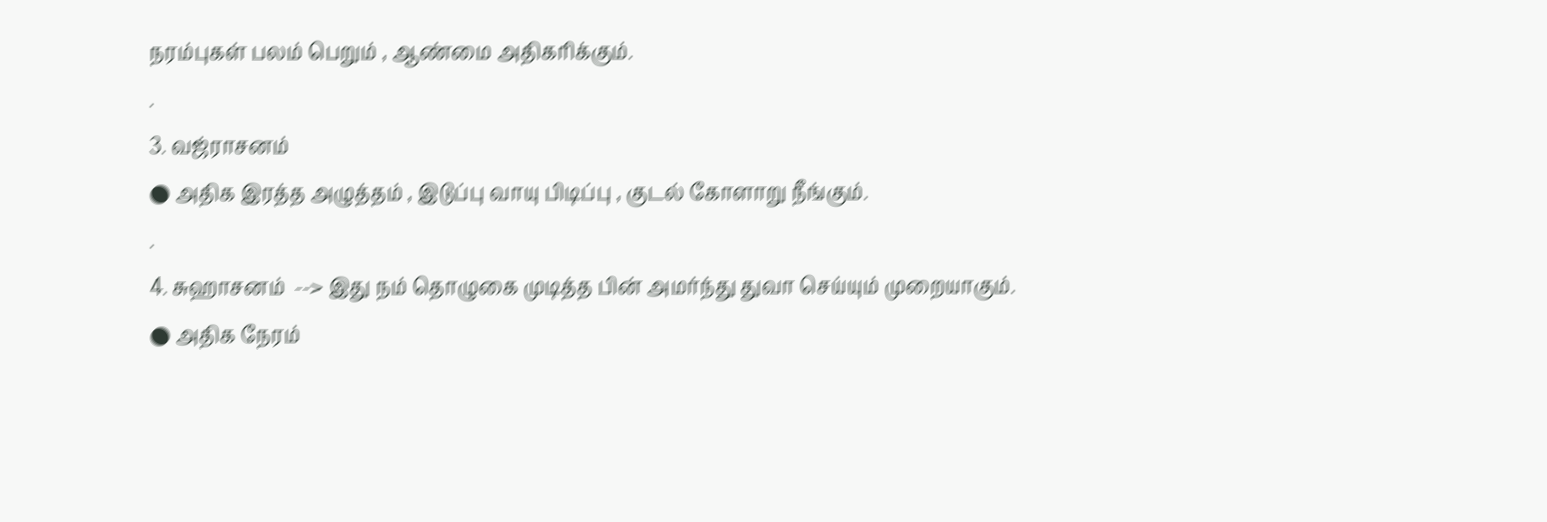நரம்புகள் பலம் பெறும் , ஆண்மை அதிகரிக்கும்.
.
3. வஜ்ராசனம்
● அதிக இரத்த அழுத்தம் , இடுப்பு வாயு பிடிப்பு , குடல் கோளாறு நீங்கும்.
.
4. சுஹாசனம்  --> இது நம் தொழுகை முடித்த பின் அமர்ந்து துவா செய்யும் முறையாகும்.
● அதிக நேரம்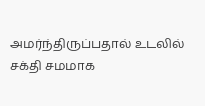அமர்ந்திருப்பதால் உடலில் சக்தி சமமாக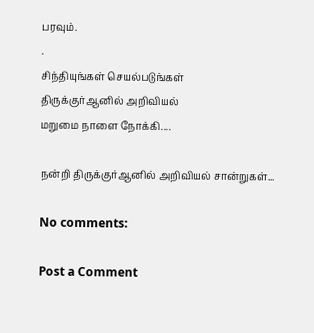பரவும்.
.
சிந்தியுங்கள் செயல்படுங்கள்
திருக்குர்ஆனில் அறிவியல்
மறுமை நாளை நோக்கி....

நன்றி திருக்குர்ஆனில் அறிவியல் சான்றுகள்...

No comments:

Post a Comment